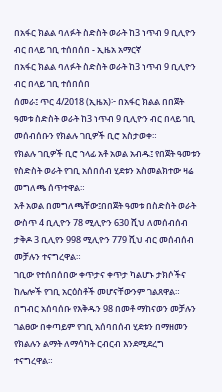በአፋር ክልል ባለፉት ስድስት ወራት ከ3 ነጥብ 9 ቢሊዮን ብር በላይ ገቢ ተሰበሰበ - ኢዜአ አማርኛ
በአፋር ክልል ባለፉት ስድስት ወራት ከ3 ነጥብ 9 ቢሊዮን ብር በላይ ገቢ ተሰበሰበ
ሰመራ፤ ጥር 4/2018 (ኢዜአ)፦ በአፋር ክልል በበጀት ዓመቱ ስድስት ወራት ከ3 ነጥብ 9 ቢሊዮን ብር በላይ ገቢ መሰብሰቡን የክልሉ ገቢዎች ቢሮ አስታወቀ።
የክልሉ ገቢዎች ቢሮ ኀላፊ አቶ አወል አብዱ፤ የበጀት ዓመቱን የስድስት ወራት የገቢ አሰበሰብ ሂደቱን አስመልክተው ዛሬ መግለጫ ሰጥተዋል።
አቶ አወል በመግለጫቸው፤በበጀት ዓመቱ በስድስት ወራት ውስጥ 4 ቢሊዮን 78 ሚሊዮን 630 ሺህ ለመሰብሰብ ታቅዶ 3 ቢሊየን 998 ሚሊዮን 779 ሺህ ብር መሰብሰብ መቻሉን ተናግረዋል።
ገቢው የተሰበሰበው ቀጥታና ቀጥታ ካልሆኑ ታክሶችና ከሌሎች የገቢ አርዕስቶች መሆናቸውንም ገልጸዋል።
በግብር አሰባሰቡ የእቅዱን 98 በመቶ ማከናወን መቻሉን ገልፀው በቀጣይም የገቢ አሰባበሰብ ሂደቱን በማዘመን የክልሉን ልማት ለማሳካት ርብርብ እንደሚደረግ ተናግረዋል።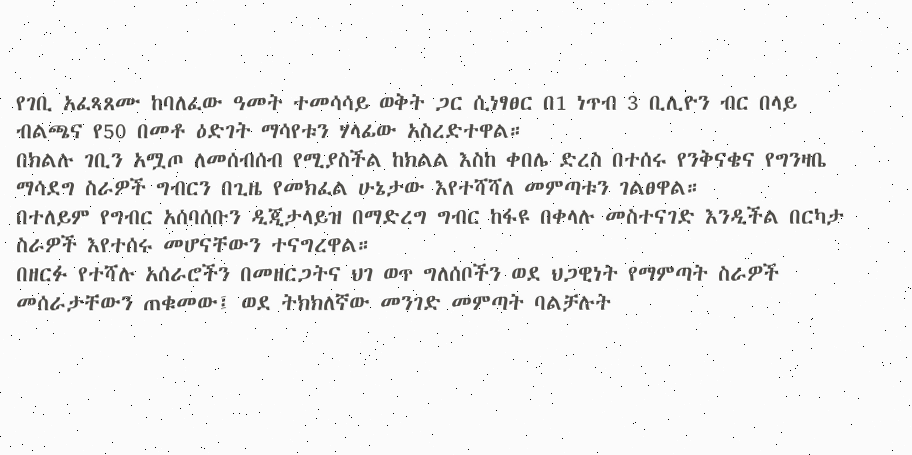የገቢ አፈጻጸሙ ከባለፈው ዓመት ተመሳሳይ ወቅት ጋር ሲነፃፀር በ1 ነጥብ 3 ቢሊዮን ብር በላይ ብልጫና የ50 በመቶ ዕድገት ማሳየቱን ሃላፊው አስረድተዋል።
በክልሉ ገቢን አሟጦ ለመሰብሰብ የሚያስችል ከክልል እስከ ቀበሌ ድረስ በተሰሩ የንቅናቄና የግንዛቤ ማሳደግ ስራዎች ግብርን በጊዜ የመክፈል ሁኔታው እየተሻሻለ መምጣቱን ገልፀዋል።
በተለይም የግብር አሰባሰቡን ዲጂታላይዝ በማድረግ ግብር ከፋዩ በቀላሉ መስተናገድ እንዲችል በርካታ ስራዎች እየተሰሩ መሆናቸውን ተናግረዋል።
በዘርፉ የተሻሉ አሰራሮችን በመዘርጋትና ህገ ወጥ ግለሰቦችን ወደ ህጋዊነት የማምጣት ስራዎች መሰራታቸውን ጠቁመው፤ ወደ ትክክለኛው መንገድ መምጣት ባልቻሉት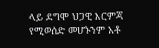ላይ ደግሞ ህጋዊ እርምጃ የሚወሰድ መሆኑንም አቶ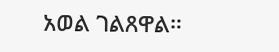አወል ገልጸዋል።